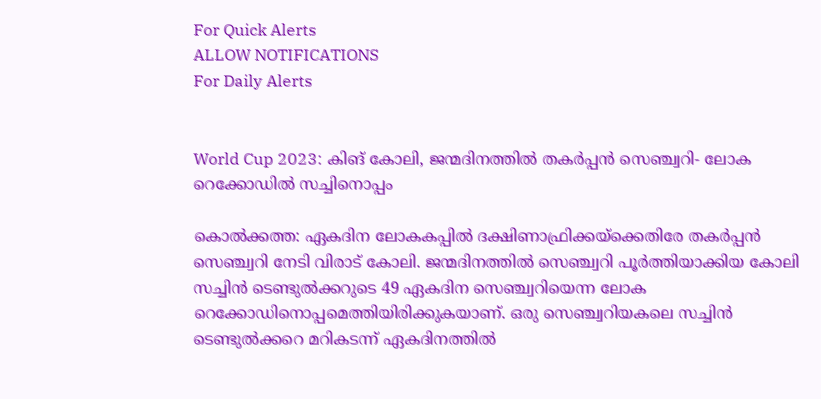For Quick Alerts
ALLOW NOTIFICATIONS
For Daily Alerts


World Cup 2023: കിങ് കോലി, ജന്മദിനത്തില്‍ തകര്‍പ്പന്‍ സെഞ്ച്വറി- ലോക റെക്കോഡില്‍ സച്ചിനൊപ്പം

കൊല്‍ക്കത്ത: ഏകദിന ലോകകപ്പില്‍ ദക്ഷിണാഫ്രിക്കയ്‌ക്കെതിരേ തകര്‍പ്പന്‍ സെഞ്ച്വറി നേടി വിരാട് കോലി. ജന്മദിനത്തില്‍ സെഞ്ച്വറി പൂര്‍ത്തിയാക്കിയ കോലി സച്ചിന്‍ ടെണ്ടുല്‍ക്കറുടെ 49 ഏകദിന സെഞ്ച്വറിയെന്ന ലോക റെക്കോഡിനൊപ്പമെത്തിയിരിക്കുകയാണ്. ഒരു സെഞ്ച്വറിയകലെ സച്ചിന്‍ ടെണ്ടുല്‍ക്കറെ മറികടന്ന് ഏകദിനത്തില്‍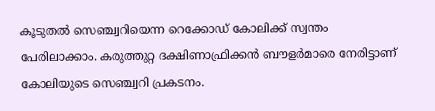കൂടുതല്‍ സെഞ്ച്വറിയെന്ന റെക്കോഡ് കോലിക്ക് സ്വന്തം പേരിലാക്കാം. കരുത്തുറ്റ ദക്ഷിണാഫ്രിക്കന്‍ ബൗളര്‍മാരെ നേരിട്ടാണ് കോലിയുടെ സെഞ്ച്വറി പ്രകടനം.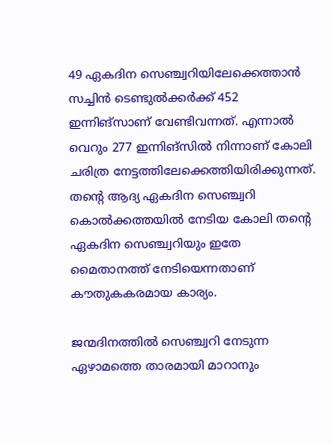49 ഏകദിന സെഞ്ച്വറിയിലേക്കെത്താന്‍ സച്ചിന്‍ ടെണ്ടുല്‍ക്കര്‍ക്ക് 452 ഇന്നിങ്‌സാണ് വേണ്ടിവന്നത്. എന്നാല്‍ വെറും 277 ഇന്നിങ്‌സില്‍ നിന്നാണ് കോലി ചരിത്ര നേട്ടത്തിലേക്കെത്തിയിരിക്കുന്നത്. തന്റെ ആദ്യ ഏകദിന സെഞ്ച്വറി കൊല്‍ക്കത്തയില്‍ നേടിയ കോലി തന്റെ ഏകദിന സെഞ്ച്വറിയും ഇതേ മൈതാനത്ത് നേടിയെന്നതാണ് കൗതുകകരമായ കാര്യം.

ജന്മദിനത്തില്‍ സെഞ്ച്വറി നേടുന്ന ഏഴാമത്തെ താരമായി മാറാനും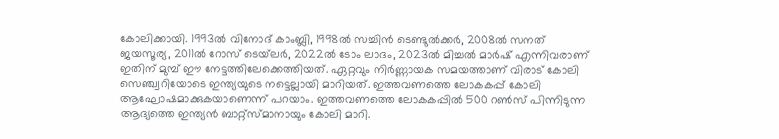കോലിക്കായി. 1993ല്‍ വിനോദ് കാംബ്ലി, 1998ല്‍ സച്ചിന്‍ ടെണ്ടുല്‍ക്കര്‍, 2008ല്‍ സനത് ജയസൂര്യ, 2011ല്‍ റോസ് ടെയ്‌ലര്‍, 2022ല്‍ ടോം ലാദം, 2023ല്‍ മിച്ചല്‍ മാര്‍ഷ് എന്നിവരാണ് ഇതിന് മുമ്പ് ഈ നേട്ടത്തിലേക്കെത്തിയത്. ഏറ്റവും നിര്‍ണ്ണായക സമയത്താണ് വിരാട് കോലി സെഞ്ച്വറിയോടെ ഇന്ത്യയുടെ നട്ടെല്ലായി മാറിയത്. ഇത്തവണത്തെ ലോകകപ്പ് കോലി ആഘോഷമാക്കുകയാണെന്ന് പറയാം. ഇത്തവണത്തെ ലോകകപ്പില്‍ 500 റണ്‍സ് പിന്നിടുന്ന ആദ്യത്തെ ഇന്ത്യന്‍ ബാറ്റ്‌സ്മാനായും കോലി മാറി.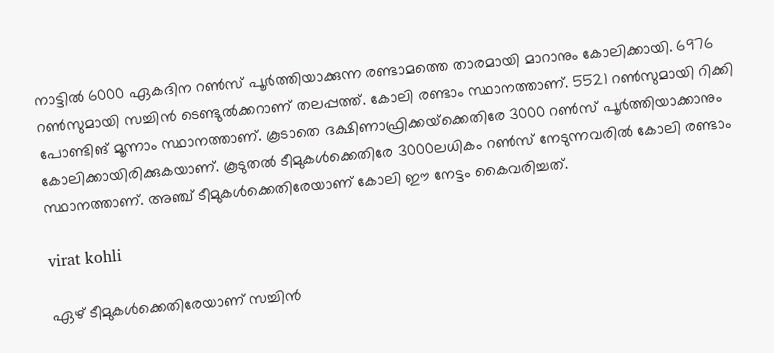നാട്ടില്‍ 6000 ഏകദിന റണ്‍സ് പൂര്‍ത്തിയാക്കുന്ന രണ്ടാമത്തെ താരമായി മാറാനും കോലിക്കായി. 6976 റണ്‍സുമായി സച്ചിന്‍ ടെണ്ടുല്‍ക്കറാണ് തലപ്പത്ത്. കോലി രണ്ടാം സ്ഥാനത്താണ്. 5521 റണ്‍സുമായി റിക്കി പോണ്ടിങ് മൂന്നാം സ്ഥാനത്താണ്. കൂടാതെ ദക്ഷിണാഫ്രിക്കയ്‌ക്കെതിരേ 3000 റണ്‍സ് പൂര്‍ത്തിയാക്കാനും കോലിക്കായിരിക്കുകയാണ്. കൂടുതല്‍ ടീമുകള്‍ക്കെതിരേ 3000ലധികം റണ്‍സ് നേടുന്നവരില്‍ കോലി രണ്ടാം സ്ഥാനത്താണ്. അഞ്ച് ടീമുകള്‍ക്കെതിരേയാണ് കോലി ഈ നേട്ടം കൈവരിച്ചത്.

virat kohli

ഏഴ് ടീമുകള്‍ക്കെതിരേയാണ് സച്ചിന്‍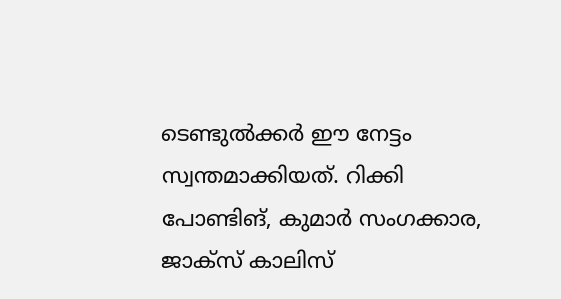ടെണ്ടുല്‍ക്കര്‍ ഈ നേട്ടം സ്വന്തമാക്കിയത്. റിക്കി പോണ്ടിങ്, കുമാര്‍ സംഗക്കാര, ജാക്‌സ് കാലിസ്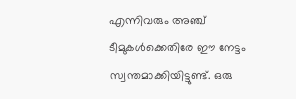എന്നിവരും അഞ്ച് ടീമുകള്‍ക്കെതിരേ ഈ നേട്ടം സ്വന്തമാക്കിയിട്ടുണ്ട്. ഒരു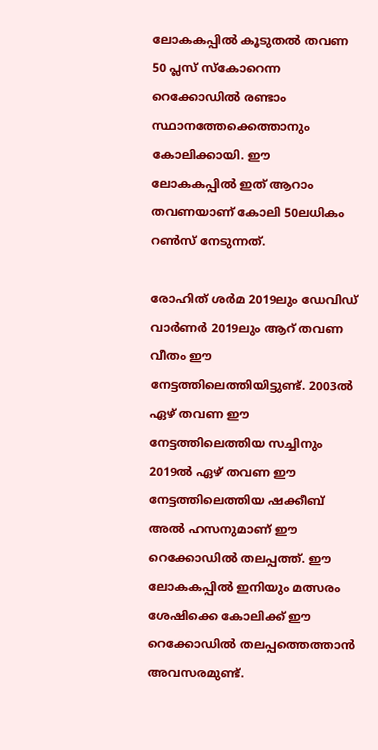ലോകകപ്പില്‍ കൂടുതല്‍ തവണ 50 പ്ലസ് സ്‌കോറെന്ന റെക്കോഡില്‍ രണ്ടാം സ്ഥാനത്തേക്കെത്താനും കോലിക്കായി. ഈ ലോകകപ്പില്‍ ഇത് ആറാം തവണയാണ് കോലി 50ലധികം റണ്‍സ് നേടുന്നത്.

രോഹിത് ശര്‍മ 2019ലും ഡേവിഡ് വാര്‍ണര്‍ 2019ലും ആറ് തവണ വീതം ഈ നേട്ടത്തിലെത്തിയിട്ടുണ്ട്. 2003ല്‍ ഏഴ് തവണ ഈ നേട്ടത്തിലെത്തിയ സച്ചിനും 2019ല്‍ ഏഴ് തവണ ഈ നേട്ടത്തിലെത്തിയ ഷക്കീബ് അല്‍ ഹസനുമാണ് ഈ റെക്കോഡില്‍ തലപ്പത്ത്. ഈ ലോകകപ്പില്‍ ഇനിയും മത്സരം ശേഷിക്കെ കോലിക്ക് ഈ റെക്കോഡില്‍ തലപ്പത്തെത്താന്‍ അവസരമുണ്ട്.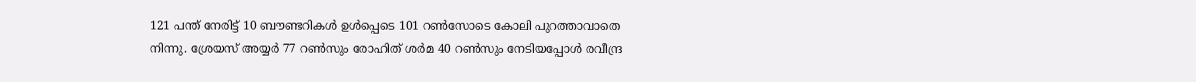121 പന്ത് നേരിട്ട് 10 ബൗണ്ടറികള്‍ ഉള്‍പ്പെടെ 101 റണ്‍സോടെ കോലി പുറത്താവാതെ നിന്നു. ശ്രേയസ് അയ്യര്‍ 77 റണ്‍സും രോഹിത് ശര്‍മ 40 റണ്‍സും നേടിയപ്പോള്‍ രവീന്ദ്ര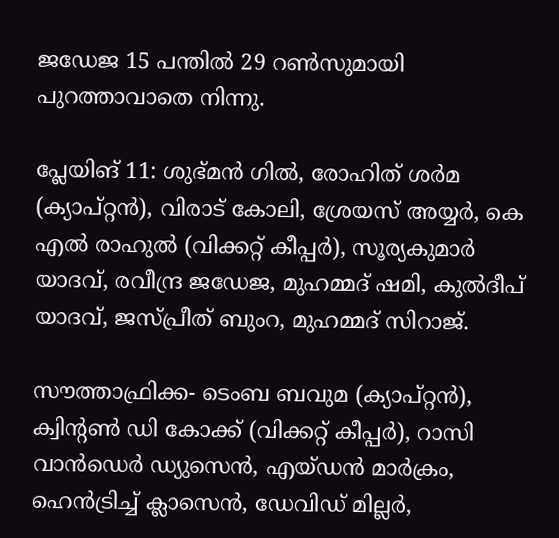ജഡേജ 15 പന്തില്‍ 29 റണ്‍സുമായി പുറത്താവാതെ നിന്നു.

പ്ലേയിങ് 11: ശുഭ്മന്‍ ഗില്‍, രോഹിത് ശര്‍മ (ക്യാപ്റ്റന്‍), വിരാട് കോലി, ശ്രേയസ് അയ്യര്‍, കെ എല്‍ രാഹുല്‍ (വിക്കറ്റ് കീപ്പര്‍), സൂര്യകുമാര്‍ യാദവ്, രവീന്ദ്ര ജഡേജ, മുഹമ്മദ് ഷമി, കുല്‍ദീപ് യാദവ്, ജസ്പ്രീത് ബുംറ, മുഹമ്മദ് സിറാജ്.

സൗത്താഫ്രിക്ക- ടെംബ ബവുമ (ക്യാപ്റ്റന്‍), ക്വിന്റണ്‍ ഡി കോക്ക് (വിക്കറ്റ് കീപ്പര്‍), റാസി വാന്‍ഡെര്‍ ഡ്യുസെന്‍, എയ്ഡന്‍ മാര്‍ക്രം, ഹെന്‍ട്രിച്ച് ക്ലാസെന്‍, ഡേവിഡ് മില്ലര്‍,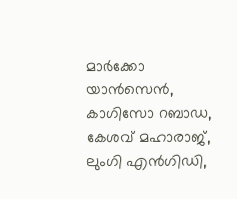മാര്‍ക്കോ യാന്‍സെന്‍, കാഗിസോ റബാഡ, കേശവ് മഹാരാജ്, ലുംഗി എന്‍ഗിഡി,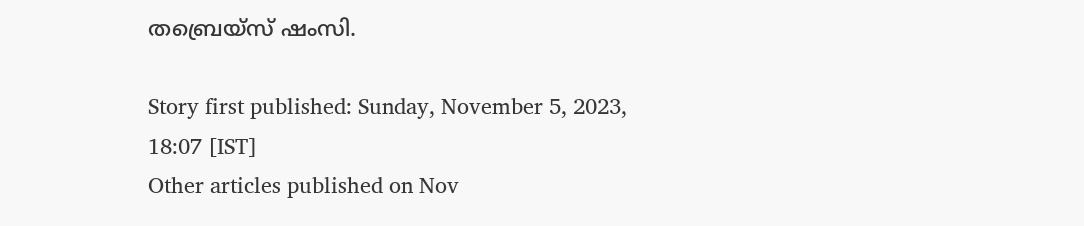തബ്രെയ്സ് ഷംസി.

Story first published: Sunday, November 5, 2023, 18:07 [IST]
Other articles published on Nov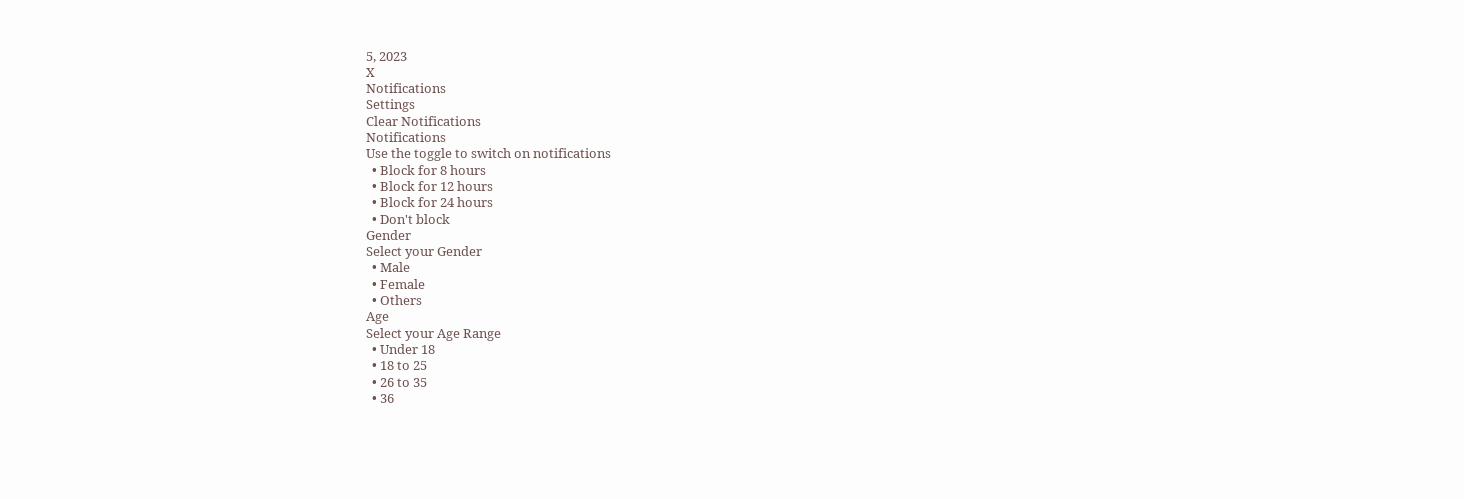5, 2023
X
Notifications
Settings
Clear Notifications
Notifications
Use the toggle to switch on notifications
  • Block for 8 hours
  • Block for 12 hours
  • Block for 24 hours
  • Don't block
Gender
Select your Gender
  • Male
  • Female
  • Others
Age
Select your Age Range
  • Under 18
  • 18 to 25
  • 26 to 35
  • 36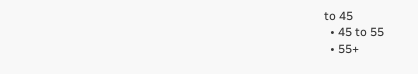to 45
  • 45 to 55
  • 55+